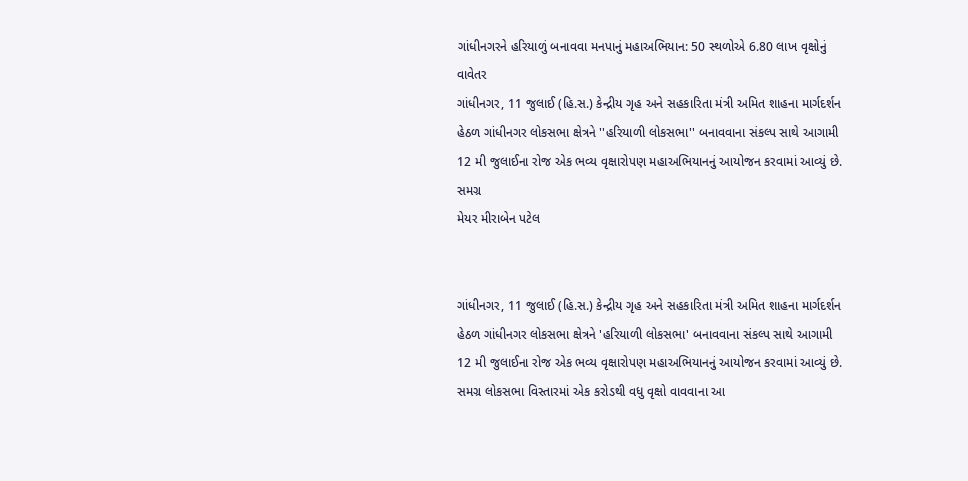ગાંધીનગરને હરિયાળું બનાવવા મનપાનું મહાઅભિયાન: 50 સ્થળોએ 6.80 લાખ વૃક્ષોનું વાવેતર
ગાંધીનગર, 11 જુલાઈ (હિ.સ.) કેન્દ્રીય ગૃહ અને સહકારિતા મંત્રી અમિત શાહના માર્ગદર્શન હેઠળ ગાંધીનગર લોકસભા ક્ષેત્રને ''હરિયાળી લોકસભા'' બનાવવાના સંકલ્પ સાથે આગામી 12 મી જુલાઈના રોજ એક ભવ્ય વૃક્ષારોપણ મહાઅભિયાનનું આયોજન કરવામાં આવ્યું છે. સમગ્ર
મેયર મીરાબેન પટેલ


ગાંધીનગર, 11 જુલાઈ (હિ.સ.) કેન્દ્રીય ગૃહ અને સહકારિતા મંત્રી અમિત શાહના માર્ગદર્શન હેઠળ ગાંધીનગર લોકસભા ક્ષેત્રને 'હરિયાળી લોકસભા' બનાવવાના સંકલ્પ સાથે આગામી 12 મી જુલાઈના રોજ એક ભવ્ય વૃક્ષારોપણ મહાઅભિયાનનું આયોજન કરવામાં આવ્યું છે. સમગ્ર લોકસભા વિસ્તારમાં એક કરોડથી વધુ વૃક્ષો વાવવાના આ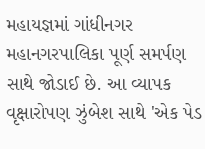મહાયજ્ઞમાં ગાંધીનગર મહાનગરપાલિકા પૂર્ણ સમર્પણ સાથે જોડાઈ છે. આ વ્યાપક વૃક્ષારોપણ ઝુંબેશ સાથે 'એક પેડ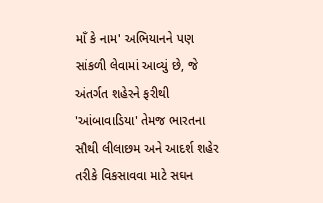માઁ કે નામ' અભિયાનને પણ સાંકળી લેવામાં આવ્યું છે, જે અંતર્ગત શહેરને ફરીથી 'આંબાવાડિયા' તેમજ ભારતના સૌથી લીલાછમ અને આદર્શ શહેર તરીકે વિકસાવવા માટે સઘન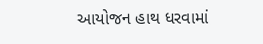આયોજન હાથ ધરવામાં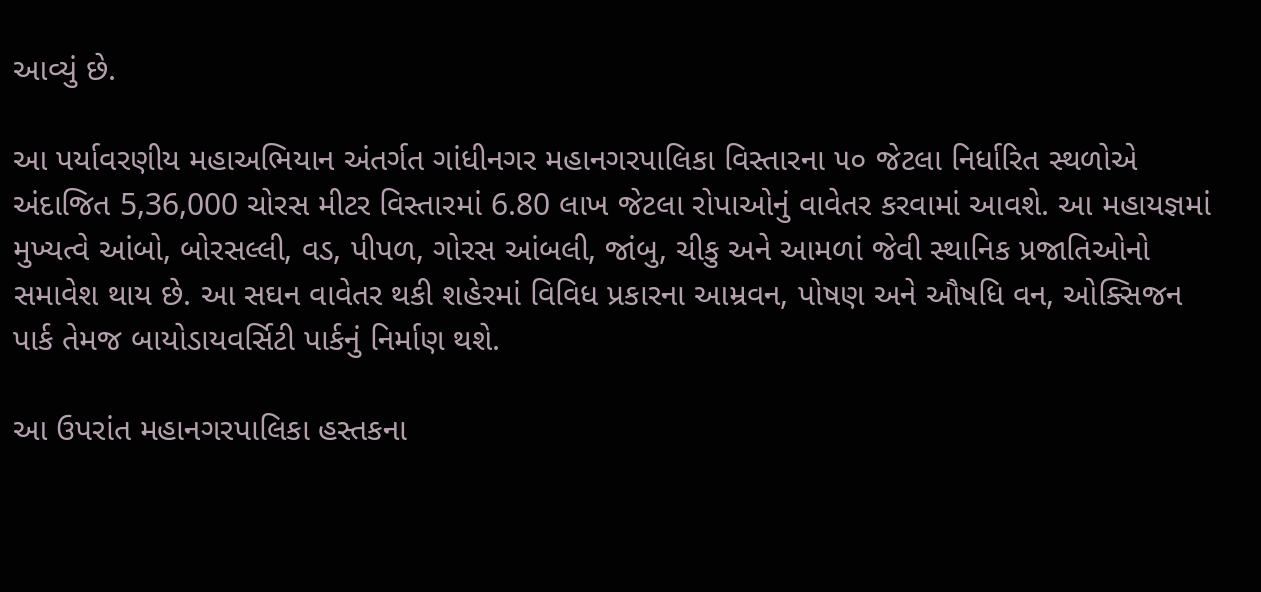આવ્યું છે.

આ પર્યાવરણીય મહાઅભિયાન અંતર્ગત ગાંધીનગર મહાનગરપાલિકા વિસ્તારના ૫૦ જેટલા નિર્ધારિત સ્થળોએ અંદાજિત 5,36,000 ચોરસ મીટર વિસ્તારમાં 6.80 લાખ જેટલા રોપાઓનું વાવેતર કરવામાં આવશે. આ મહાયજ્ઞમાં મુખ્યત્વે આંબો, બોરસલ્લી, વડ, પીપળ, ગોરસ આંબલી, જાંબુ, ચીકુ અને આમળાં જેવી સ્થાનિક પ્રજાતિઓનો સમાવેશ થાય છે. આ સઘન વાવેતર થકી શહેરમાં વિવિધ પ્રકારના આમ્રવન, પોષણ અને ઔષધિ વન, ઓક્સિજન પાર્ક તેમજ બાયોડાયવર્સિટી પાર્કનું નિર્માણ થશે.

આ ઉપરાંત મહાનગરપાલિકા હસ્તકના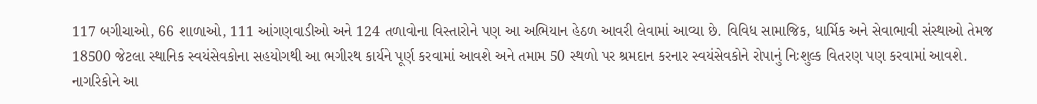117 બગીચાઓ, 66 શાળાઓ, 111 આંગણવાડીઓ અને 124 તળાવોના વિસ્તારોને પણ આ અભિયાન હેઠળ આવરી લેવામાં આવ્યા છે. વિવિધ સામાજિક, ધાર્મિક અને સેવાભાવી સંસ્થાઓ તેમજ 18500 જેટલા સ્થાનિક સ્વયંસેવકોના સહયોગથી આ ભગીરથ કાર્યને પૂર્ણ કરવામાં આવશે અને તમામ 50 સ્થળો પર શ્રમદાન કરનાર સ્વયંસેવકોને રોપાનું નિઃશુલ્ક વિતરણ પણ કરવામાં આવશે. નાગરિકોને આ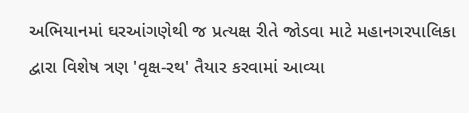અભિયાનમાં ઘરઆંગણેથી જ પ્રત્યક્ષ રીતે જોડવા માટે મહાનગરપાલિકા દ્વારા વિશેષ ત્રણ 'વૃક્ષ-રથ' તૈયાર કરવામાં આવ્યા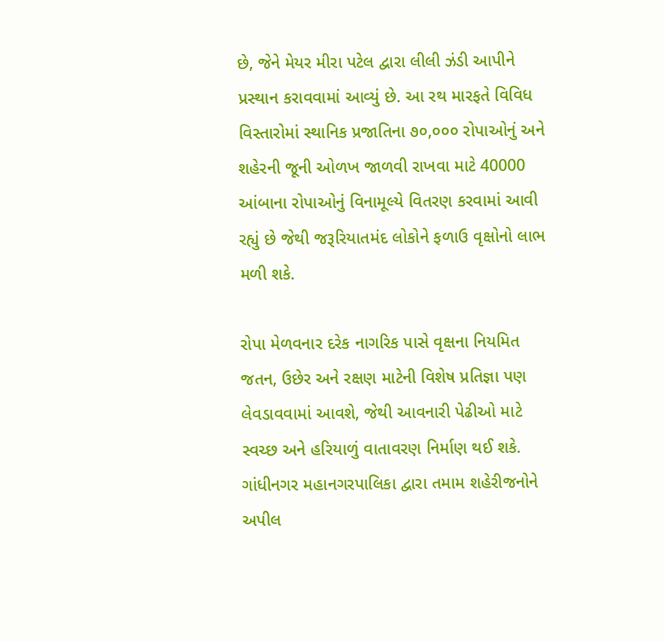છે, જેને મેયર મીરા પટેલ દ્વારા લીલી ઝંડી આપીને પ્રસ્થાન કરાવવામાં આવ્યું છે. આ રથ મારફતે વિવિધ વિસ્તારોમાં સ્થાનિક પ્રજાતિના ૭૦,૦૦૦ રોપાઓનું અને શહેરની જૂની ઓળખ જાળવી રાખવા માટે 40000 આંબાના રોપાઓનું વિનામૂલ્યે વિતરણ કરવામાં આવી રહ્યું છે જેથી જરૂરિયાતમંદ લોકોને ફળાઉ વૃક્ષોનો લાભ મળી શકે.

રોપા મેળવનાર દરેક નાગરિક પાસે વૃક્ષના નિયમિત જતન, ઉછેર અને રક્ષણ માટેની વિશેષ પ્રતિજ્ઞા પણ લેવડાવવામાં આવશે, જેથી આવનારી પેઢીઓ માટે સ્વચ્છ અને હરિયાળું વાતાવરણ નિર્માણ થઈ શકે. ગાંધીનગર મહાનગરપાલિકા દ્વારા તમામ શહેરીજનોને અપીલ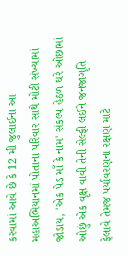કરવામાં આવે છે કે 12 મી જુલાઈના આ મહાઅભિયાનમાં પોતાના પરિવાર સાથે મોટી સંખ્યામાં જોડાય, 'એક પેડ માઁ કે નામ' સંકલ્પ હેઠળ ઘરે ઓછામાં ઓછું એક વૃક્ષ વાવી તેની સેલ્ફી લઈને જનજાગૃતિ ફેલાવે તેમજ પર્યાવરણના રક્ષણ માટે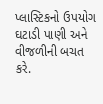પ્લાસ્ટિકનો ઉપયોગ ઘટાડી પાણી અને વીજળીની બચત કરે.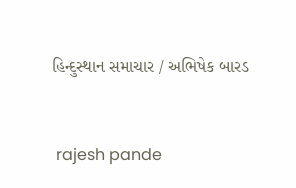હિન્દુસ્થાન સમાચાર / અભિષેક બારડ


 rajesh pande